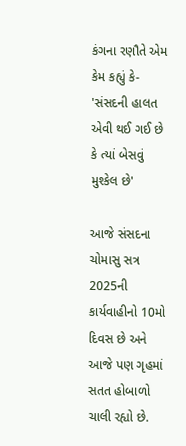કંગના રણૌતે એમ કેમ કહ્યું કે- 'સંસદની હાલત એવી થઈ ગઈ છે કે ત્યાં બેસવું મુશ્કેલ છે'

આજે સંસદના ચોમાસુ સત્ર 2025ની કાર્યવાહીનો 10મો દિવસ છે અને આજે પણ ગૃહમાં સતત હોબાળો ચાલી રહ્યો છે.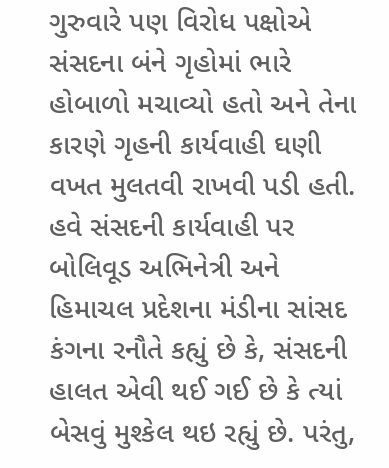ગુરુવારે પણ વિરોધ પક્ષોએ સંસદના બંને ગૃહોમાં ભારે હોબાળો મચાવ્યો હતો અને તેના કારણે ગૃહની કાર્યવાહી ઘણી વખત મુલતવી રાખવી પડી હતી. હવે સંસદની કાર્યવાહી પર બોલિવૂડ અભિનેત્રી અને હિમાચલ પ્રદેશના મંડીના સાંસદ કંગના રનૌતે કહ્યું છે કે, સંસદની હાલત એવી થઈ ગઈ છે કે ત્યાં બેસવું મુશ્કેલ થઇ રહ્યું છે. પરંતુ,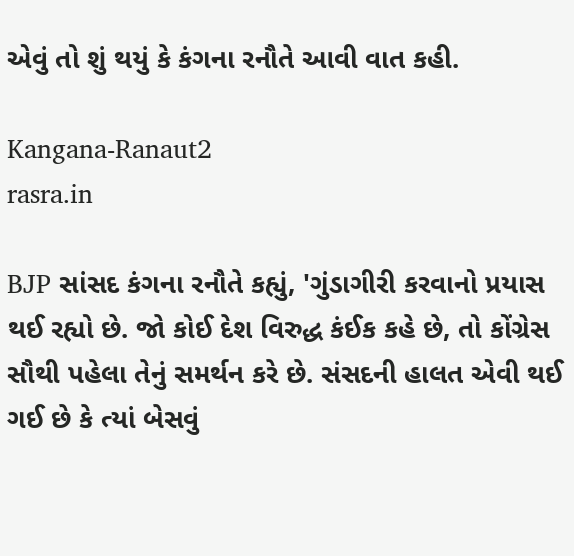એવું તો શું થયું કે કંગના રનૌતે આવી વાત કહી.

Kangana-Ranaut2
rasra.in

BJP સાંસદ કંગના રનૌતે કહ્યું, 'ગુંડાગીરી કરવાનો પ્રયાસ થઈ રહ્યો છે. જો કોઈ દેશ વિરુદ્ધ કંઈક કહે છે, તો કોંગ્રેસ સૌથી પહેલા તેનું સમર્થન કરે છે. સંસદની હાલત એવી થઈ ગઈ છે કે ત્યાં બેસવું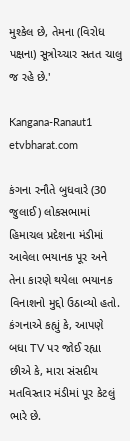મુશ્કેલ છે, તેમના (વિરોધ પક્ષના) સૂત્રોચ્ચાર સતત ચાલુ જ રહે છે.'

Kangana-Ranaut1
etvbharat.com

કંગના રનૌતે બુધવારે (30 જુલાઈ) લોકસભામાં હિમાચલ પ્રદેશના મંડીમાં આવેલા ભયાનક પૂર અને તેના કારણે થયેલા ભયાનક વિનાશનો મુદ્દો ઉઠાવ્યો હતો. કંગનાએ કહ્યું કે, આપણે બધા TV પર જોઈ રહ્યા છીએ કે, મારા સંસદીય મતવિસ્તાર મંડીમાં પૂર કેટલું ભારે છે.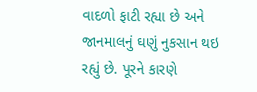વાદળો ફાટી રહ્યા છે અને જાનમાલનું ઘણું નુકસાન થઇ રહ્યું છે. પૂરને કારણે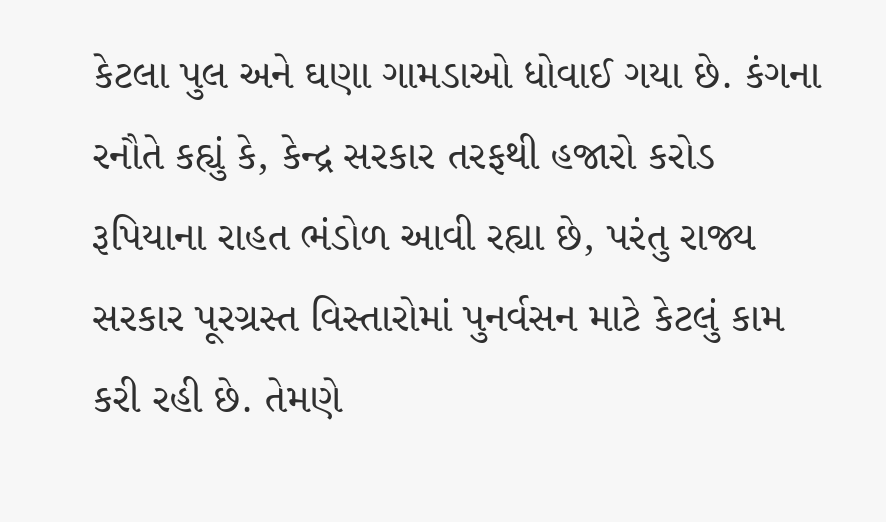કેટલા પુલ અને ઘણા ગામડાઓ ધોવાઈ ગયા છે. કંગના રનૌતે કહ્યું કે, કેન્દ્ર સરકાર તરફથી હજારો કરોડ રૂપિયાના રાહત ભંડોળ આવી રહ્યા છે, પરંતુ રાજ્ય સરકાર પૂરગ્રસ્ત વિસ્તારોમાં પુનર્વસન માટે કેટલું કામ કરી રહી છે. તેમણે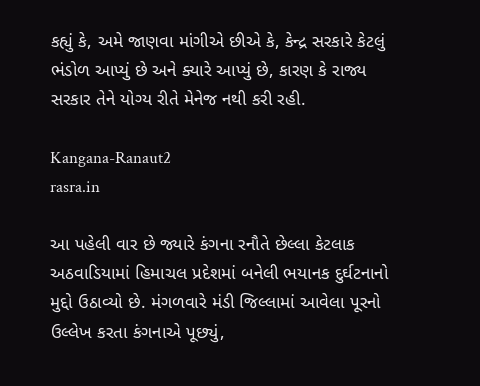કહ્યું કે, અમે જાણવા માંગીએ છીએ કે, કેન્દ્ર સરકારે કેટલું ભંડોળ આપ્યું છે અને ક્યારે આપ્યું છે, કારણ કે રાજ્ય સરકાર તેને યોગ્ય રીતે મેનેજ નથી કરી રહી.

Kangana-Ranaut2
rasra.in

આ પહેલી વાર છે જ્યારે કંગના રનૌતે છેલ્લા કેટલાક અઠવાડિયામાં હિમાચલ પ્રદેશમાં બનેલી ભયાનક દુર્ઘટનાનો મુદ્દો ઉઠાવ્યો છે. મંગળવારે મંડી જિલ્લામાં આવેલા પૂરનો ઉલ્લેખ કરતા કંગનાએ પૂછ્યું,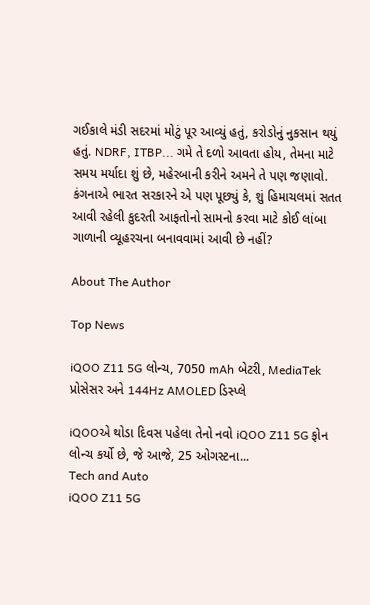ગઈકાલે મંડી સદરમાં મોટું પૂર આવ્યું હતું, કરોડોનું નુકસાન થયું હતું. NDRF, ITBP... ગમે તે દળો આવતા હોય, તેમના માટે સમય મર્યાદા શું છે, મહેરબાની કરીને અમને તે પણ જણાવો. કંગનાએ ભારત સરકારને એ પણ પૂછ્યું કે, શું હિમાચલમાં સતત આવી રહેલી કુદરતી આફતોનો સામનો કરવા માટે કોઈ લાંબા ગાળાની વ્યૂહરચના બનાવવામાં આવી છે નહીં?

About The Author

Top News

iQOO Z11 5G લોન્ચ, 7050 mAh બેટરી, MediaTek પ્રોસેસર અને 144Hz AMOLED ડિસ્પ્લે

iQOOએ થોડા દિવસ પહેલા તેનો નવો iQOO Z11 5G ફોન લોન્ચ કર્યો છે, જે આજે, 25 ઓગસ્ટના...
Tech and Auto
iQOO Z11 5G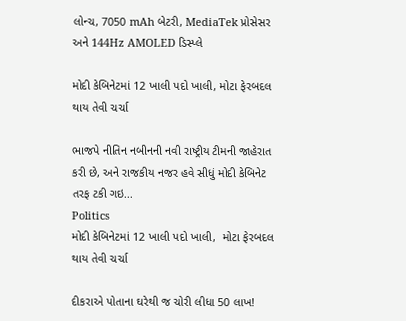લોન્ચ, 7050 mAh બેટરી, MediaTek પ્રોસેસર અને 144Hz AMOLED ડિસ્પ્લે

મોદી કેબિનેટમાં 12 ખાલી પદો ખાલી, મોટા ફેરબદલ થાય તેવી ચર્ચા

ભાજપે નીતિન નબીનની નવી રાષ્ટ્રીય ટીમની જાહેરાત કરી છે, અને રાજકીય નજર હવે સીધું મોદી કેબિનેટ તરફ ટકી ગઇ...
Politics
મોદી કેબિનેટમાં 12 ખાલી પદો ખાલી,  મોટા ફેરબદલ થાય તેવી ચર્ચા

દીકરાએ પોતાના ઘરેથી જ ચોરી લીધા 50 લાખ!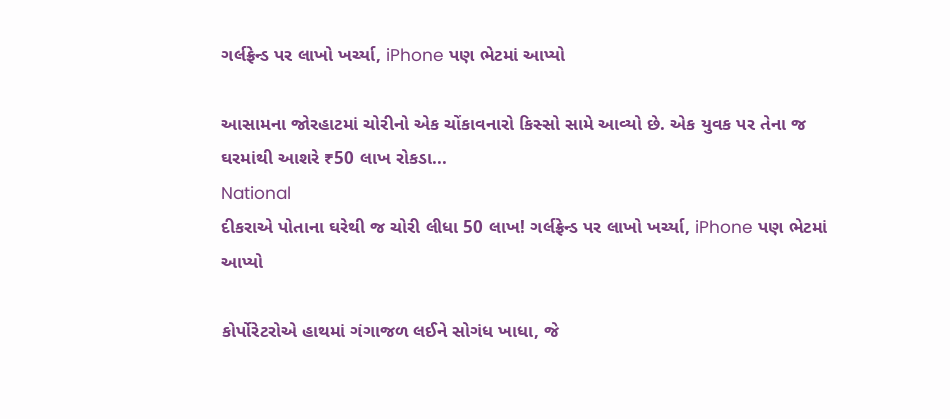ગર્લફ્રેન્ડ પર લાખો ખર્ચ્યા, iPhone પણ ભેટમાં આપ્યો

આસામના જોરહાટમાં ચોરીનો એક ચોંકાવનારો કિસ્સો સામે આવ્યો છે. એક યુવક પર તેના જ ઘરમાંથી આશરે ₹50 લાખ રોકડા...
National
દીકરાએ પોતાના ઘરેથી જ ચોરી લીધા 50 લાખ! ગર્લફ્રેન્ડ પર લાખો ખર્ચ્યા, iPhone પણ ભેટમાં આપ્યો

કોર્પોરેટરોએ હાથમાં ગંગાજળ લઈને સોગંધ ખાધા, જે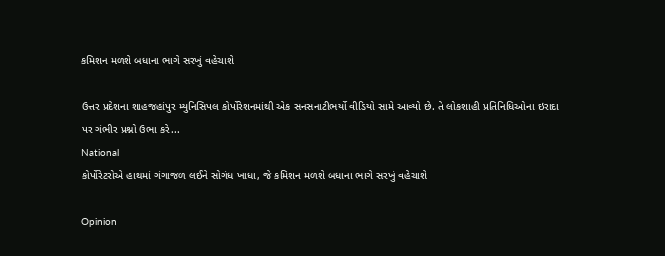કમિશન મળશે બધાના ભાગે સરખું વહેચાશે

ઉત્તર પ્રદેશના શાહજહાંપુર મ્યુનિસિપલ કોર્પોરેશનમાંથી એક સનસનાટીભર્યો વીડિયો સામે આવ્યો છે. તે લોકશાહી પ્રતિનિધિઓના ઇરાદા પર ગંભીર પ્રશ્નો ઉભા કરે...
National
કોર્પોરેટરોએ હાથમાં ગંગાજળ લઈને સોગંધ ખાધા, જે કમિશન મળશે બધાના ભાગે સરખું વહેચાશે

Opinion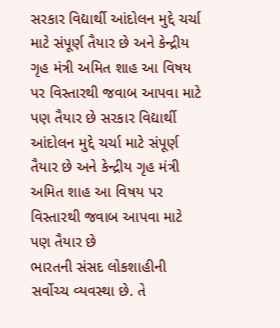સરકાર વિદ્યાર્થી આંદોલન મુદ્દે ચર્ચા માટે સંપૂર્ણ તૈયાર છે અને કેન્દ્રીય ગૃહ મંત્રી અમિત શાહ આ વિષય પર વિસ્તારથી જવાબ આપવા માટે પણ તૈયાર છે સરકાર વિદ્યાર્થી આંદોલન મુદ્દે ચર્ચા માટે સંપૂર્ણ તૈયાર છે અને કેન્દ્રીય ગૃહ મંત્રી અમિત શાહ આ વિષય પર વિસ્તારથી જવાબ આપવા માટે પણ તૈયાર છે
ભારતની સંસદ લોકશાહીની સર્વોચ્ચ વ્યવસ્થા છે. તે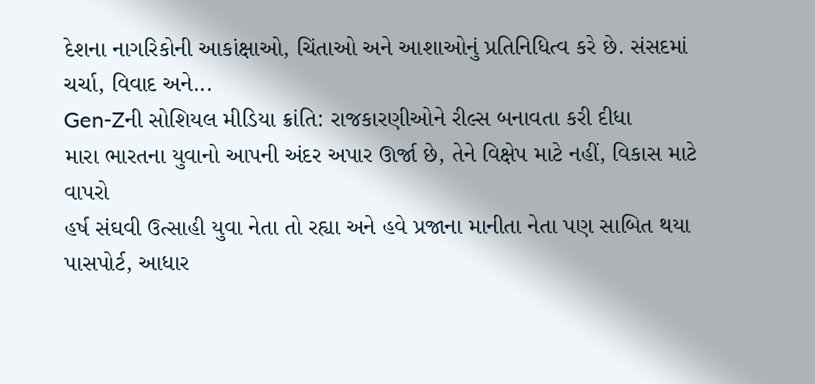દેશના નાગરિકોની આકાંક્ષાઓ, ચિંતાઓ અને આશાઓનું પ્રતિનિધિત્વ કરે છે. સંસદમાં ચર્ચા, વિવાદ અને...
Gen-Zની સોશિયલ મીડિયા ક્રાંતિ: રાજકારણીઓને રીલ્સ બનાવતા કરી દીધા
મારા ભારતના યુવાનો આપની અંદર અપાર ઊર્જા છે, તેને વિક્ષેપ માટે નહીં, વિકાસ માટે વાપરો
હર્ષ સંઘવી ઉત્સાહી યુવા નેતા તો રહ્યા અને હવે પ્રજાના માનીતા નેતા પણ સાબિત થયા
પાસપોર્ટ, આધાર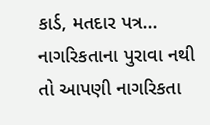કાર્ડ, મતદાર પત્ર... નાગરિકતાના પુરાવા નથી તો આપણી નાગરિકતા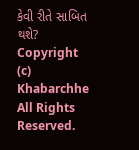કેવી રીતે સાબિત થશે?
Copyright (c) Khabarchhe All Rights Reserved.